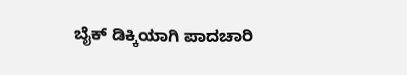ಬೈಕ್ ಡಿಕ್ಕಿಯಾಗಿ ಪಾದಚಾರಿ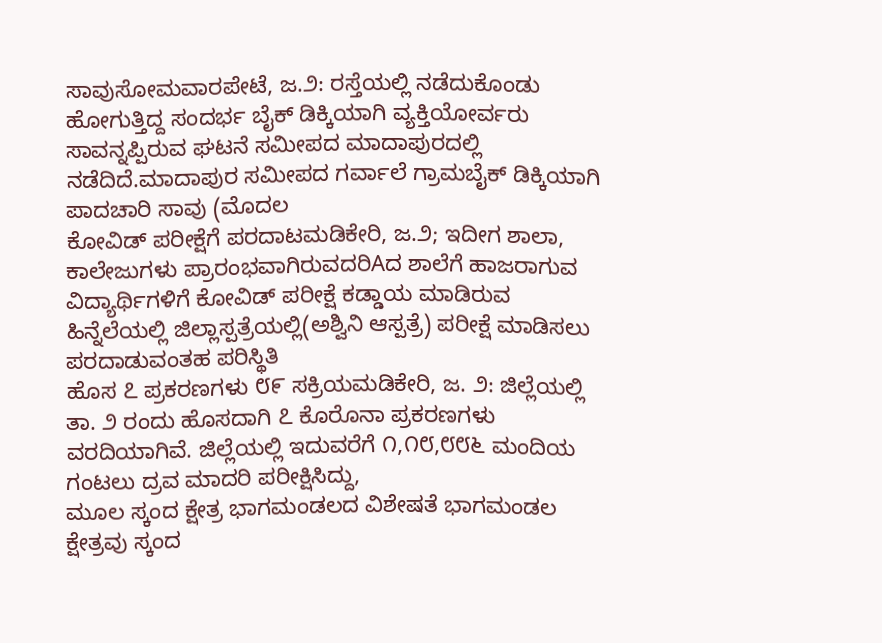ಸಾವುಸೋಮವಾರಪೇಟೆ, ಜ.೨: ರಸ್ತೆಯಲ್ಲಿ ನಡೆದುಕೊಂಡು ಹೋಗುತ್ತಿದ್ದ ಸಂದರ್ಭ ಬೈಕ್ ಡಿಕ್ಕಿಯಾಗಿ ವ್ಯಕ್ತಿಯೋರ್ವರು ಸಾವನ್ನಪ್ಪಿರುವ ಘಟನೆ ಸಮೀಪದ ಮಾದಾಪುರದಲ್ಲಿ ನಡೆದಿದೆ.ಮಾದಾಪುರ ಸಮೀಪದ ಗರ್ವಾಲೆ ಗ್ರಾಮಬೈಕ್ ಡಿಕ್ಕಿಯಾಗಿ ಪಾದಚಾರಿ ಸಾವು (ಮೊದಲ
ಕೋವಿಡ್ ಪರೀಕ್ಷೆಗೆ ಪರದಾಟಮಡಿಕೇರಿ, ಜ.೨; ಇದೀಗ ಶಾಲಾ, ಕಾಲೇಜುಗಳು ಪ್ರಾರಂಭವಾಗಿರುವದರಿAದ ಶಾಲೆಗೆ ಹಾಜರಾಗುವ ವಿದ್ಯಾರ್ಥಿಗಳಿಗೆ ಕೋವಿಡ್ ಪರೀಕ್ಷೆ ಕಡ್ಡಾಯ ಮಾಡಿರುವ ಹಿನ್ನೆಲೆಯಲ್ಲಿ ಜಿಲ್ಲಾಸ್ಪತ್ರೆಯಲ್ಲಿ(ಅಶ್ವಿನಿ ಆಸ್ಪತ್ರೆ) ಪರೀಕ್ಷೆ ಮಾಡಿಸಲು ಪರದಾಡುವಂತಹ ಪರಿಸ್ಥಿತಿ
ಹೊಸ ೭ ಪ್ರಕರಣಗಳು ೮೯ ಸಕ್ರಿಯಮಡಿಕೇರಿ, ಜ. ೨: ಜಿಲ್ಲೆಯಲ್ಲಿ ತಾ. ೨ ರಂದು ಹೊಸದಾಗಿ ೭ ಕೊರೊನಾ ಪ್ರಕರಣಗಳು ವರದಿಯಾಗಿವೆ. ಜಿಲ್ಲೆಯಲ್ಲಿ ಇದುವರೆಗೆ ೧,೧೮,೮೮೬ ಮಂದಿಯ ಗಂಟಲು ದ್ರವ ಮಾದರಿ ಪರೀಕ್ಷಿಸಿದ್ದು,
ಮೂಲ ಸ್ಕಂದ ಕ್ಷೇತ್ರ ಭಾಗಮಂಡಲದ ವಿಶೇಷತೆ ಭಾಗಮಂಡಲ ಕ್ಷೇತ್ರವು ಸ್ಕಂದ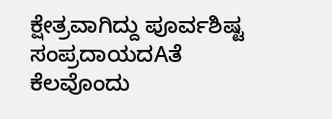ಕ್ಷೇತ್ರವಾಗಿದ್ದು ಪೂರ್ವಶಿಷ್ಟ ಸಂಪ್ರದಾಯದAತೆ ಕೆಲವೊಂದು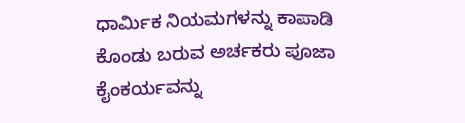ಧಾರ್ಮಿಕ ನಿಯಮಗಳನ್ನು ಕಾಪಾಡಿ ಕೊಂಡು ಬರುವ ಅರ್ಚಕರು ಪೂಜಾ ಕೈಂಕರ್ಯವನ್ನು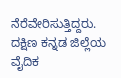ನೆರೆವೇರಿಸುತ್ತಿದ್ದರು. ದಕ್ಷಿಣ ಕನ್ನಡ ಜಿಲ್ಲೆಯ ವೈದಿಕ